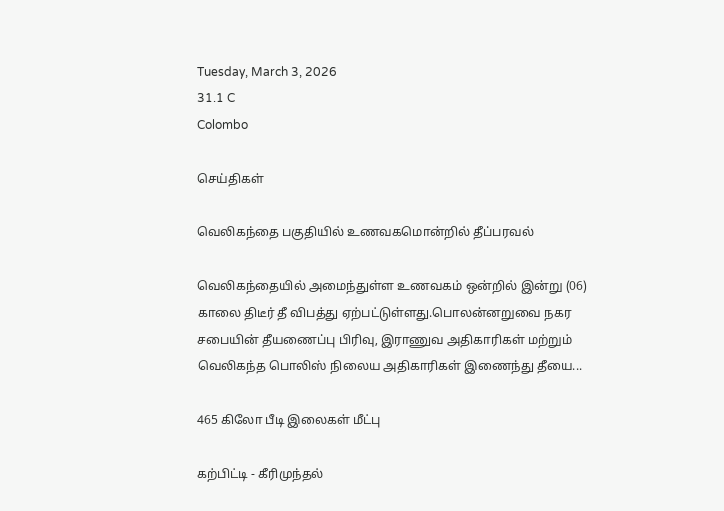Tuesday, March 3, 2026
31.1 C
Colombo

செய்திகள்

வெலிகந்தை பகுதியில் உணவகமொன்றில் தீப்பரவல்

வெலிகந்தையில் அமைந்துள்ள உணவகம் ஒன்றில் இன்று (06) காலை திடீர் தீ விபத்து ஏற்பட்டுள்ளது.பொலன்னறுவை நகர சபையின் தீயணைப்பு பிரிவு, இராணுவ அதிகாரிகள் மற்றும் வெலிகந்த பொலிஸ் நிலைய அதிகாரிகள் இணைந்து தீயை...

465 கிலோ பீடி இலைகள் மீட்பு

கற்பிட்டி - கீரிமுந்தல்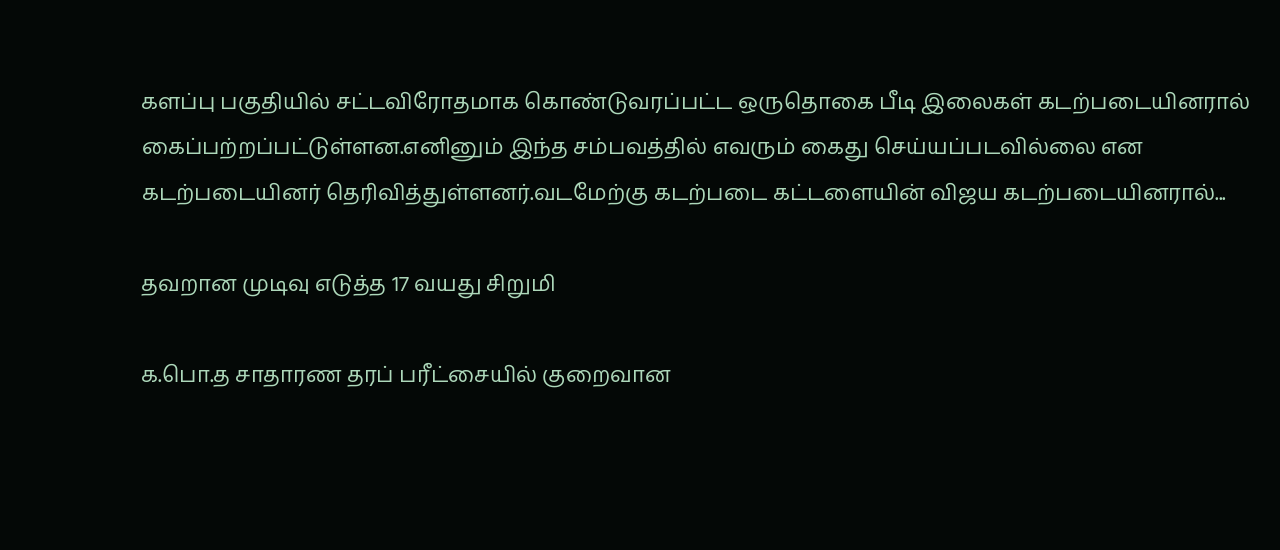களப்பு பகுதியில் சட்டவிரோதமாக கொண்டுவரப்பட்ட ஒருதொகை பீடி இலைகள் கடற்படையினரால் கைப்பற்றப்பட்டுள்ளன.எனினும் இந்த சம்பவத்தில் எவரும் கைது செய்யப்படவில்லை என கடற்படையினர் தெரிவித்துள்ளனர்.வடமேற்கு கடற்படை கட்டளையின் விஜய கடற்படையினரால்...

தவறான முடிவு எடுத்த 17 வயது சிறுமி

க.பொ.த சாதாரண தரப் பரீட்சையில் குறைவான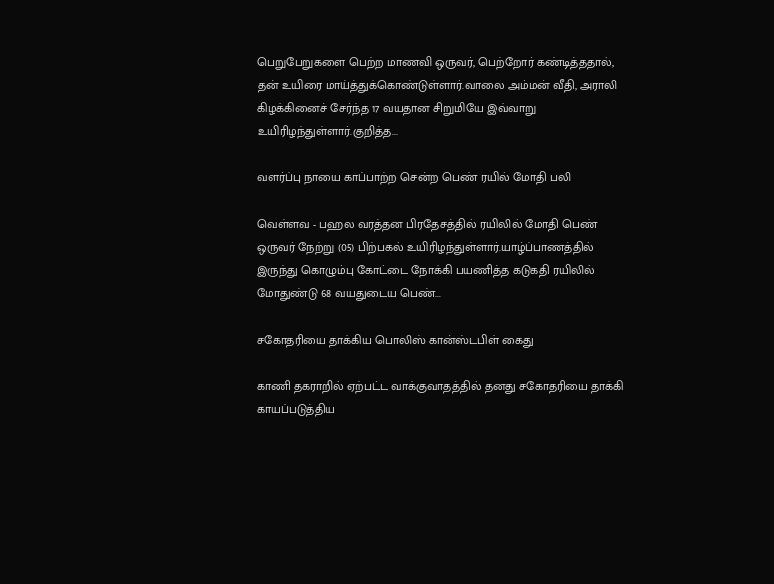பெறுபேறுகளை பெற்ற மாணவி ஒருவர், பெற்றோர் கண்டித்ததால், தன் உயிரை மாய்த்துக்கொண்டுள்ளார்.வாலை அம்மன் வீதி, அராலி கிழக்கினைச் சேர்ந்த 17 வயதான சிறுமியே இவ்வாறு உயிரிழந்துள்ளார்.குறித்த...

வளர்ப்பு நாயை காப்பாற்ற சென்ற பெண் ரயில் மோதி பலி

வெள்ளவ - பஹல வரத்தன பிரதேசத்தில் ரயிலில் மோதி பெண் ஒருவர் நேற்று (05) பிற்பகல் உயிரிழந்துள்ளார்.யாழ்ப்பாணத்தில் இருந்து கொழும்பு கோட்டை நோக்கி பயணித்த கடுகதி ரயிலில் மோதுண்டு 68 வயதுடைய பெண்...

சகோதரியை தாக்கிய பொலிஸ் கான்ஸ்டபிள் கைது

காணி தகராறில் ஏற்பட்ட வாக்குவாதத்தில் தனது சகோதரியை தாக்கி காயப்படுத்திய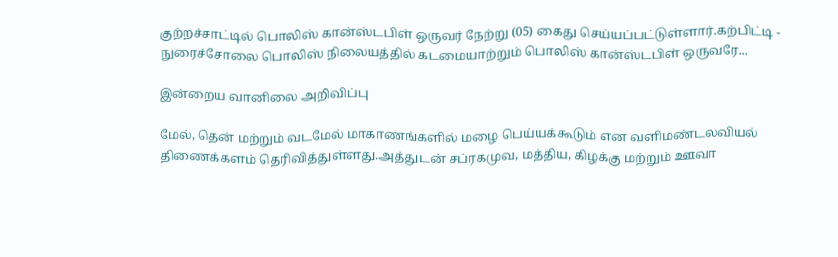குற்றச்சாட்டில் பொலிஸ் கான்ஸ்டபிள் ஒருவர் நேற்று (05) கைது செய்யப்பட்டுள்ளார்.கற்பிட்டி - நுரைச்சோலை பொலிஸ் நிலையத்தில் கடமையாற்றும் பொலிஸ் கான்ஸ்டபிள் ஒருவரே...

இன்றைய வானிலை அறிவிப்பு

மேல், தென் மற்றும் வடமேல் மாகாணங்களில் மழை பெய்யக்கூடும் என வளிமண்டலவியல் திணைக்களம் தெரிவித்துள்ளது.அத்துடன் சப்ரகமுவ, மத்திய, கிழக்கு மற்றும் ஊவா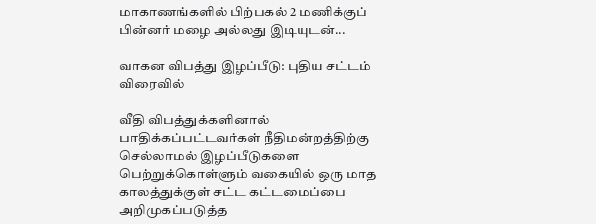மாகாணங்களில் பிற்பகல் 2 மணிக்குப் பின்னர் மழை அல்லது இடியுடன்...

வாகன விபத்து இழப்பீடு: புதிய சட்டம் விரைவில்

வீதி விபத்துக்களினால் பாதிக்கப்பட்டவர்கள் நீதிமன்றத்திற்கு செல்லாமல் இழப்பீடுகளை பெற்றுக்கொள்ளும் வகையில் ஒரு மாத காலத்துக்குள் சட்ட கட்டமைப்பை அறிமுகப்படுத்த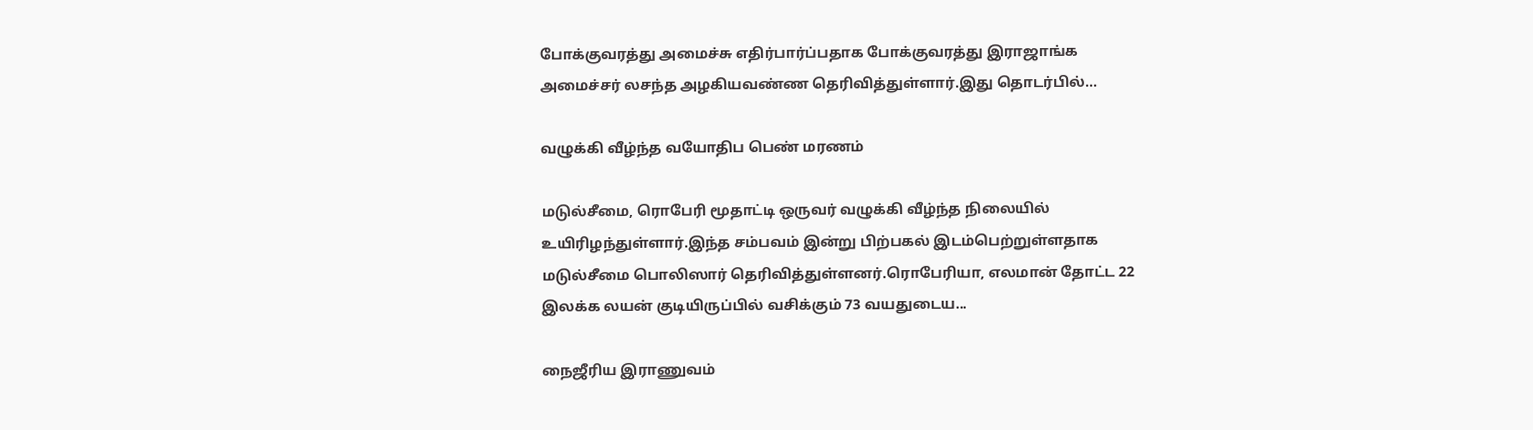போக்குவரத்து அமைச்சு எதிர்பார்ப்பதாக போக்குவரத்து இராஜாங்க அமைச்சர் லசந்த அழகியவண்ண தெரிவித்துள்ளார்.இது தொடர்பில்...

வழுக்கி வீழ்ந்த வயோதிப பெண் மரணம்

மடுல்சீமை, ரொபேரி மூதாட்டி ஒருவர் வழுக்கி வீழ்ந்த நிலையில் உயிரிழந்துள்ளார்.இந்த சம்பவம் இன்று பிற்பகல் இடம்பெற்றுள்ளதாக மடுல்சீமை பொலிஸார் தெரிவித்துள்ளனர்.ரொபேரியா, எலமான் தோட்ட 22 இலக்க லயன் குடியிருப்பில் வசிக்கும் 73 வயதுடைய...

நைஜீரிய இராணுவம்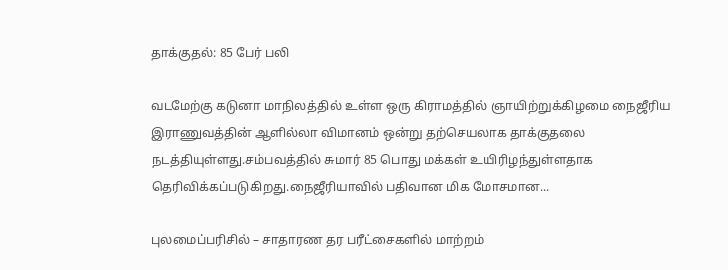தாக்குதல்: 85 பேர் பலி

வடமேற்கு கடுனா மாநிலத்தில் உள்ள ஒரு கிராமத்தில் ஞாயிற்றுக்கிழமை நைஜீரிய இராணுவத்தின் ஆளில்லா விமானம் ஒன்று தற்செயலாக தாக்குதலை நடத்தியுள்ளது.சம்பவத்தில் சுமார் 85 பொது மக்கள் உயிரிழந்துள்ளதாக தெரிவிக்கப்படுகிறது.நைஜீரியாவில் பதிவான மிக மோசமான...

புலமைப்பரிசில் – சாதாரண தர பரீட்சைகளில் மாற்றம்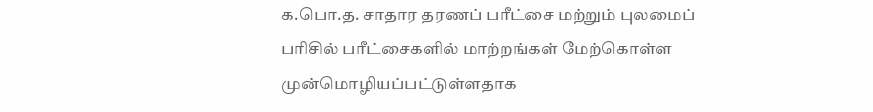க.பொ.த. சாதார தரணப் பரீட்சை மற்றும் புலமைப் பரிசில் பரீட்சைகளில் மாற்றங்கள் மேற்கொள்ள முன்மொழியப்பட்டுள்ளதாக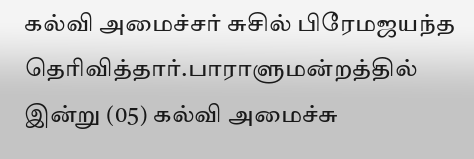கல்வி அமைச்சர் சுசில் பிரேமஜயந்த தெரிவித்தார்.பாராளுமன்றத்தில் இன்று (05) கல்வி அமைச்சு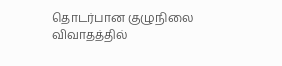தொடர்பான குழுநிலை விவாதத்தில்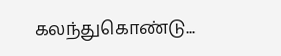கலந்துகொண்டு...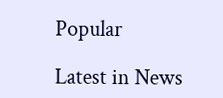Popular

Latest in News